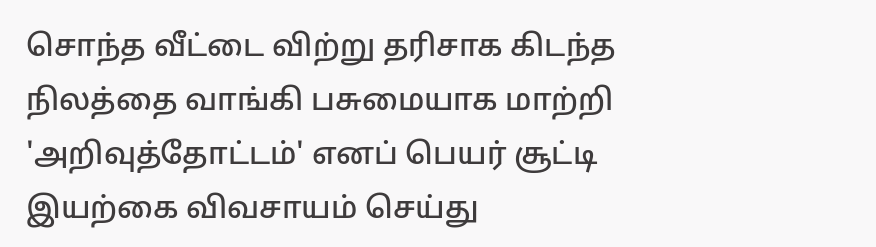சொந்த வீட்டை விற்று தரிசாக கிடந்த நிலத்தை வாங்கி பசுமையாக மாற்றி 'அறிவுத்தோட்டம்' எனப் பெயர் சூட்டி இயற்கை விவசாயம் செய்து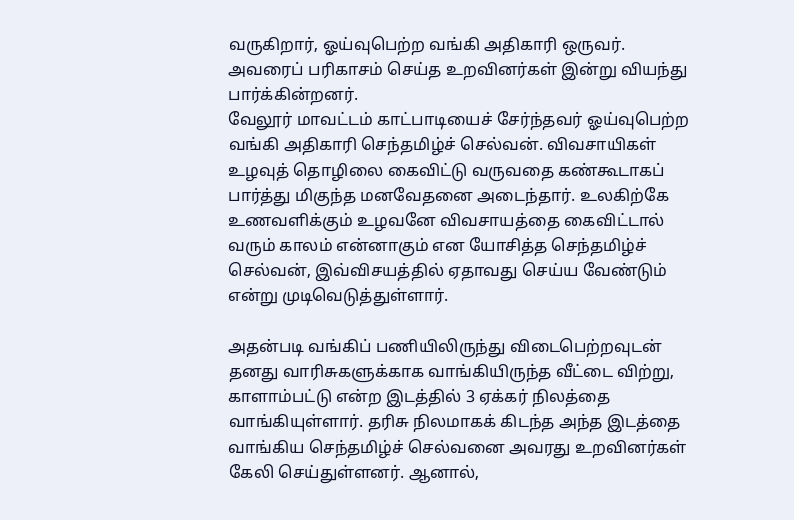வருகிறார், ஓய்வுபெற்ற வங்கி அதிகாரி ஒருவர். அவரைப் பரிகாசம் செய்த உறவினர்கள் இன்று வியந்து பார்க்கின்றனர்.
வேலூர் மாவட்டம் காட்பாடியைச் சேர்ந்தவர் ஓய்வுபெற்ற வங்கி அதிகாரி செந்தமிழ்ச் செல்வன். விவசாயிகள் உழவுத் தொழிலை கைவிட்டு வருவதை கண்கூடாகப் பார்த்து மிகுந்த மனவேதனை அடைந்தார். உலகிற்கே உணவளிக்கும் உழவனே விவசாயத்தை கைவிட்டால் வரும் காலம் என்னாகும் என யோசித்த செந்தமிழ்ச் செல்வன், இவ்விசயத்தில் ஏதாவது செய்ய வேண்டும் என்று முடிவெடுத்துள்ளார்.

அதன்படி வங்கிப் பணியிலிருந்து விடைபெற்றவுடன் தனது வாரிசுகளுக்காக வாங்கியிருந்த வீட்டை விற்று, காளாம்பட்டு என்ற இடத்தில் 3 ஏக்கர் நிலத்தை வாங்கியுள்ளார். தரிசு நிலமாகக் கிடந்த அந்த இடத்தை வாங்கிய செந்தமிழ்ச் செல்வனை அவரது உறவினர்கள் கேலி செய்துள்ளனர். ஆனால்,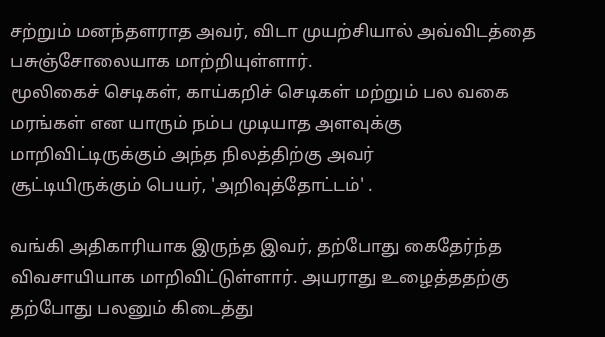சற்றும் மனந்தளராத அவர், விடா முயற்சியால் அவ்விடத்தை பசுஞ்சோலையாக மாற்றியுள்ளார்.
மூலிகைச் செடிகள், காய்கறிச் செடிகள் மற்றும் பல வகை மரங்கள் என யாரும் நம்ப முடியாத அளவுக்கு மாறிவிட்டிருக்கும் அந்த நிலத்திற்கு அவர்
சூட்டியிருக்கும் பெயர், 'அறிவுத்தோட்டம்' .

வங்கி அதிகாரியாக இருந்த இவர், தற்போது கைதேர்ந்த விவசாயியாக மாறிவிட்டுள்ளார். அயராது உழைத்ததற்கு தற்போது பலனும் கிடைத்து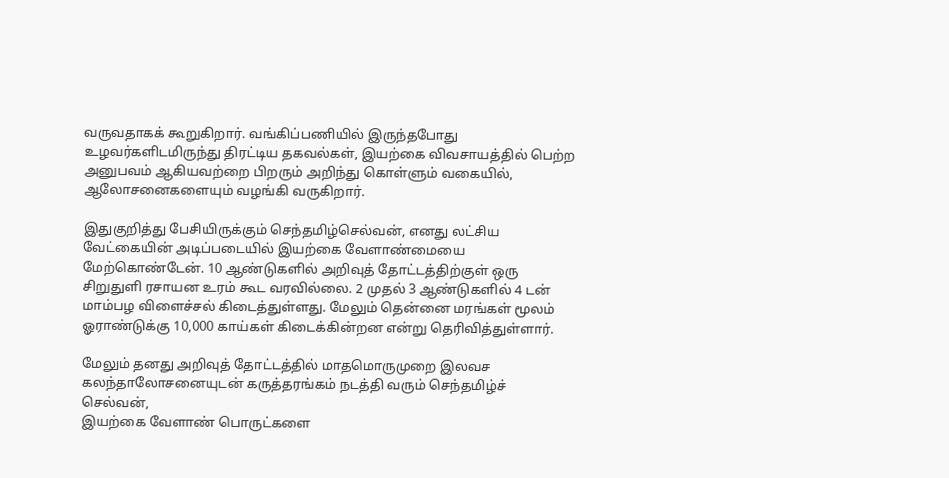வருவதாகக் கூறுகிறார். வங்கிப்பணியில் இருந்தபோது உழவர்களிடமிருந்து திரட்டிய தகவல்கள், இயற்கை விவசாயத்தில் பெற்ற அனுபவம் ஆகியவற்றை பிறரும் அறிந்து கொள்ளும் வகையில், ஆலோசனைகளையும் வழங்கி வருகிறார்.

இதுகுறித்து பேசியிருக்கும் செந்தமிழ்செல்வன், எனது லட்சிய வேட்கையின் அடிப்படையில் இயற்கை வேளாண்மையை மேற்கொண்டேன். 10 ஆண்டுகளில் அறிவுத் தோட்டத்திற்குள் ஒரு சிறுதுளி ரசாயன உரம் கூட வரவில்லை. 2 முதல் 3 ஆண்டுகளில் 4 டன் மாம்பழ விளைச்சல் கிடைத்துள்ளது. மேலும் தென்னை மரங்கள் மூலம் ஓராண்டுக்கு 10,000 காய்கள் கிடைக்கின்றன என்று தெரிவித்துள்ளார்.

மேலும் தனது அறிவுத் தோட்டத்தில் மாதமொருமுறை இலவச கலந்தாலோசனையுடன் கருத்தரங்கம் நடத்தி வரும் செந்தமிழ்ச் செல்வன்,
இயற்கை வேளாண் பொருட்களை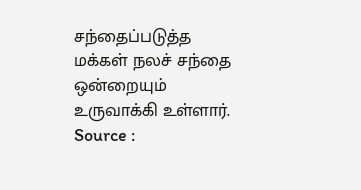சந்தைப்படுத்த மக்கள் நலச் சந்தை ஒன்றையும் உருவாக்கி உள்ளார்.
Source :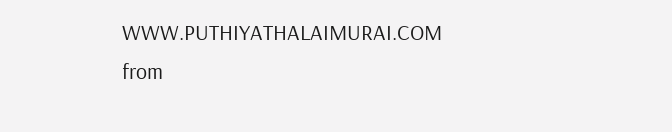WWW.PUTHIYATHALAIMURAI.COM
from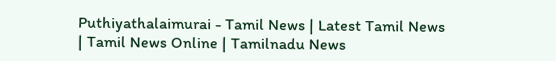Puthiyathalaimurai - Tamil News | Latest Tamil News | Tamil News Online | Tamilnadu News